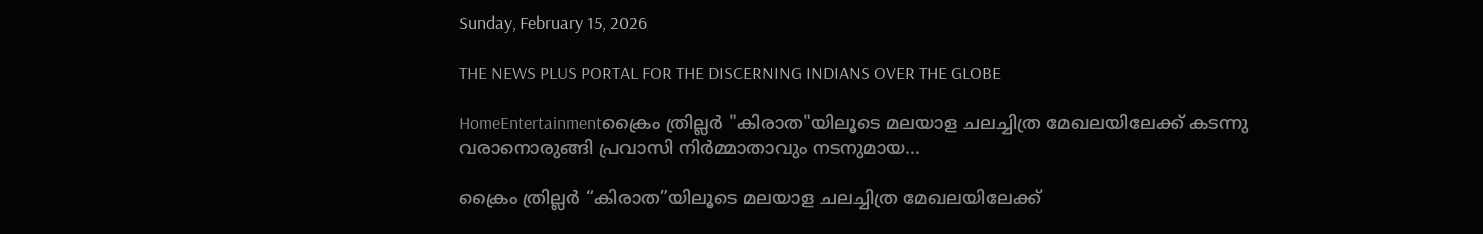Sunday, February 15, 2026

THE NEWS PLUS PORTAL FOR THE DISCERNING INDIANS OVER THE GLOBE

HomeEntertainmentക്രൈം ത്രില്ലർ "കിരാത"യിലൂടെ മലയാള ചലച്ചിത്ര മേഖലയിലേക്ക് കടന്നു വരാനൊരുങ്ങി പ്രവാസി നിർമ്മാതാവും നടനുമായ...

ക്രൈം ത്രില്ലർ “കിരാത”യിലൂടെ മലയാള ചലച്ചിത്ര മേഖലയിലേക്ക്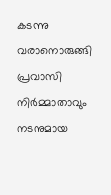കടന്നു വരാനൊരുങ്ങി പ്രവാസി നിർമ്മാതാവും നടനുമായ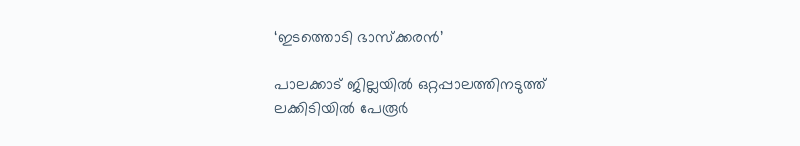‘ഇടത്തൊടി ഭാസ്ക്കരൻ’

പാലക്കാട് ജില്ലയിൽ ഒറ്റപ്പാലത്തിനടുത്ത് ലക്കിടിയിൽ പേരൂർ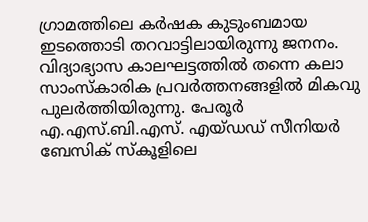ഗ്രാമത്തിലെ കർഷക കുടുംബമായ ഇടത്തൊടി തറവാട്ടിലായിരുന്നു ജനനം. വിദ്യാഭ്യാസ കാലഘട്ടത്തിൽ തന്നെ കലാ സാംസ്കാരിക പ്രവർത്തനങ്ങളിൽ മികവു പുലർത്തിയിരുന്നു. പേരൂർ എ.എസ്.ബി.എസ്. എയ്ഡഡ് സീനിയർ ബേസിക് സ്കൂളിലെ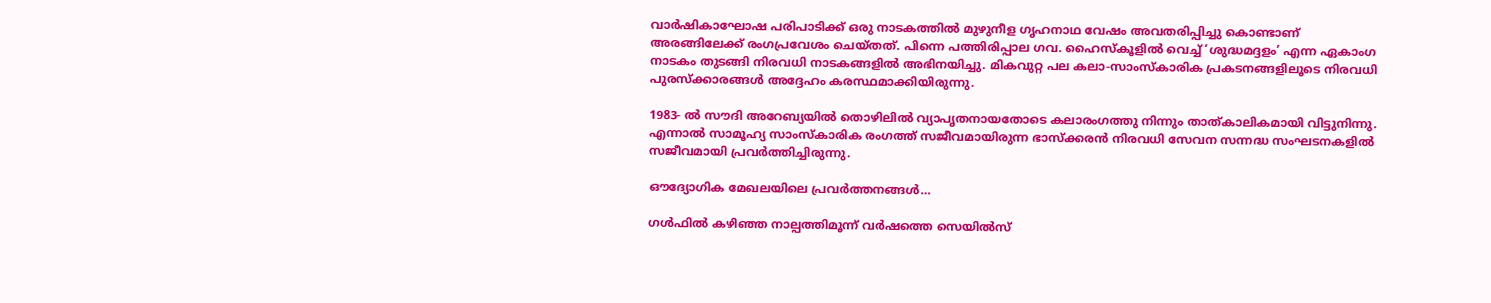വാർഷികാഘോഷ പരിപാടിക്ക് ഒരു നാടകത്തിൽ മുഴുനീള ഗൃഹനാഥ വേഷം അവതരിപ്പിച്ചു കൊണ്ടാണ് അരങ്ങിലേക്ക് രംഗപ്രവേശം ചെയ്തത്. പിന്നെ പത്തിരിപ്പാല ഗവ. ഹൈസ്കൂളിൽ വെച്ച് ‘ശുദ്ധമദ്ദളം’ എന്ന ഏകാംഗ നാടകം തുടങ്ങി നിരവധി നാടകങ്ങളിൽ അഭിനയിച്ചു. മികവുറ്റ പല കലാ-സാംസ്‌കാരിക പ്രകടനങ്ങളിലൂടെ നിരവധി പുരസ്ക്കാരങ്ങൾ അദ്ദേഹം കരസ്ഥമാക്കിയിരുന്നു.

1983- ൽ സൗദി അറേബ്യയിൽ തൊഴിലിൽ വ്യാപൃതനായതോടെ കലാരംഗത്തു നിന്നും താത്കാലികമായി വിട്ടുനിന്നു. എന്നാൽ സാമൂഹ്യ സാംസ്കാരിക രംഗത്ത് സജീവമായിരുന്ന ഭാസ്ക്കരൻ നിരവധി സേവന സന്നദ്ധ സംഘടനകളിൽ സജീവമായി പ്രവർത്തിച്ചിരുന്നു.

ഔദ്യോഗിക മേഖലയിലെ പ്രവർത്തനങ്ങൾ…

ഗൾഫിൽ കഴിഞ്ഞ നാല്പത്തിമൂന്ന് വർഷത്തെ സെയിൽസ്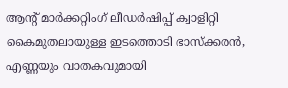ആൻ്റ് മാർക്കറ്റിംഗ് ലീഡർഷിപ്പ് ക്വാളിറ്റി കൈമുതലായുള്ള ഇടത്തൊടി ഭാസ്ക്കരൻ, എണ്ണയും വാതകവുമായി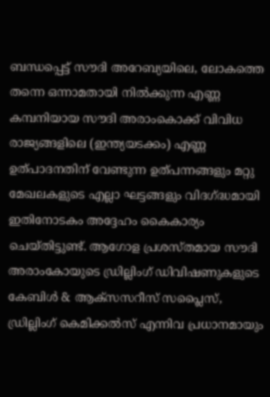ബന്ധപ്പെട്ട് സൗദി അറേബ്യയിലെ, ലോകത്തെ തന്നെ ഒന്നാമതായി നിൽക്കുന്ന എണ്ണ കമ്പനിയായ സൗദി അരാംകൊക്ക് വിവിധ രാജ്യങ്ങളിലെ (ഇന്ത്യയടക്കം) എണ്ണ ഉത്പാദനതിന് വേണ്ടുന്ന ഉത്പന്നങ്ങളും മറ്റു മേഖലകളുടെ എല്ലാ ഘട്ടങ്ങളും വിദഗ്ദ്ധമായി ഇതിനോടകം അദ്ദേഹം കൈകാര്യം ചെയ്തിട്ടുണ്ട്. ആഗോള പ്രശസ്തമായ സൗദി അരാംകോയുടെ ഡ്രില്ലിംഗ് ഡിവിഷണുകളുടെ കേബിൾ & ആക്സസറീസ് സപ്ലൈസ്, ഡ്രില്ലിംഗ് കെമിക്കൽസ് എന്നിവ പ്രധാനമായും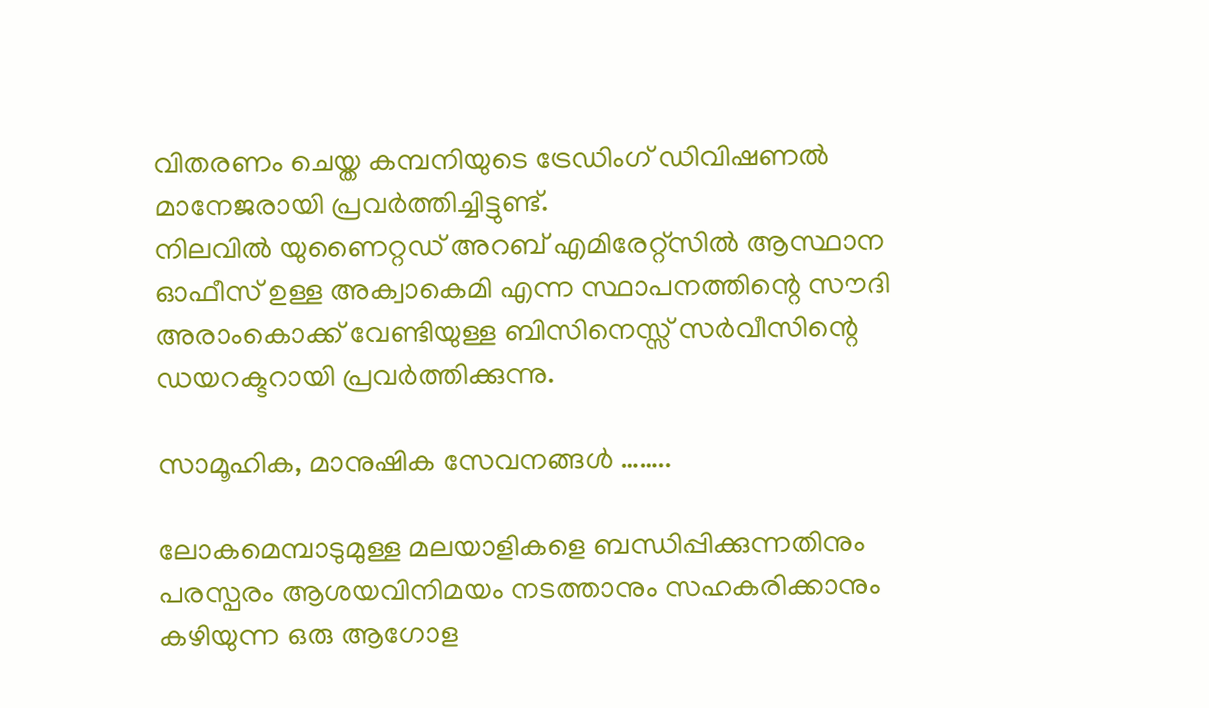വിതരണം ചെയ്ത കമ്പനിയുടെ ട്രേഡിംഗ് ഡിവിഷണൽ മാനേജരായി പ്രവർത്തിച്ചിട്ടുണ്ട്.
നിലവിൽ യുണൈറ്റഡ് അറബ് എമിരേറ്റ്സിൽ ആസ്ഥാന ഓഫീസ് ഉള്ള അക്വാകെമി എന്ന സ്ഥാപനത്തിന്റെ സൗദി അരാംകൊക്ക് വേണ്ടിയുള്ള ബിസിനെസ്സ് സർവീസിന്റെ ഡയറക്ടറായി പ്രവർത്തിക്കുന്നു.

സാമൂഹിക, മാനുഷിക സേവനങ്ങൾ ……..

ലോകമെമ്പാടുമുള്ള മലയാളികളെ ബന്ധിപ്പിക്കുന്നതിനും പരസ്പരം ആശയവിനിമയം നടത്താനും സഹകരിക്കാനും കഴിയുന്ന ഒരു ആഗോള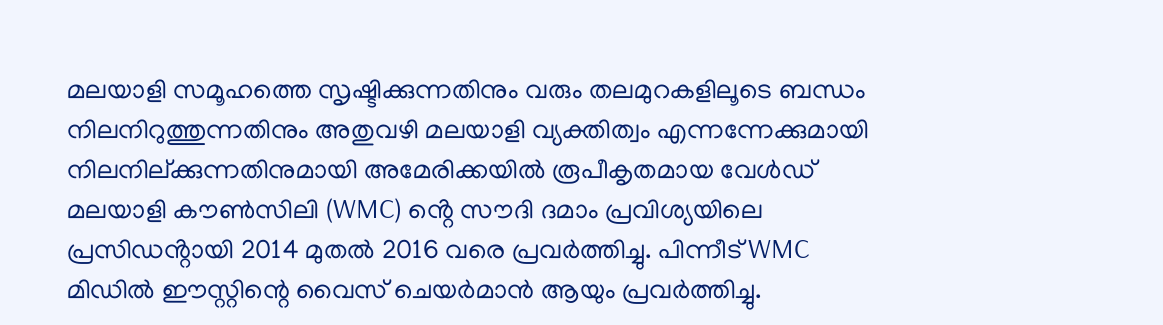മലയാളി സമൂഹത്തെ സൃഷ്ടിക്കുന്നതിനും വരും തലമുറകളിലൂടെ ബന്ധം നിലനിറുത്തുന്നതിനും അതുവഴി മലയാളി വ്യക്തിത്വം എന്നന്നേക്കുമായി നിലനില്ക്കുന്നതിനുമായി അമേരിക്കയിൽ രൂപീകൃതമായ വേൾഡ് മലയാളി കൗൺസിലി (WMC) ൻ്റെ സൗദി ദമാം പ്രവിശ്യയിലെ പ്രസിഡൻ്റായി 2014 മുതൽ 2016 വരെ പ്രവർത്തിച്ചു. പിന്നീട് WMC മിഡിൽ ഈസ്റ്റിന്റെ വൈസ് ചെയർമാൻ ആയും പ്രവർത്തിച്ചു.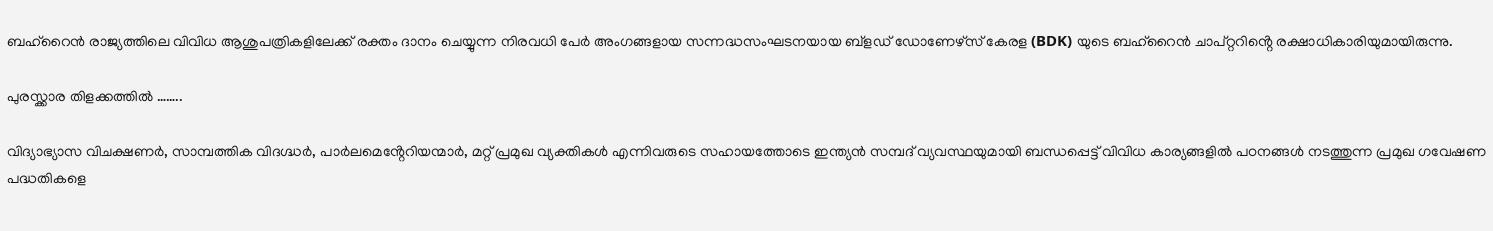ബഹ്റൈൻ രാജ്യത്തിലെ വിവിധ ആശുപത്രികളിലേക്ക് രക്തം ദാനം ചെയ്യുന്ന നിരവധി പേർ അംഗങ്ങളായ സന്നദ്ധസംഘടനയായ ബ്ളഡ് ഡോണേഴ്സ് കേരള (BDK) യുടെ ബഹ്റൈൻ ചാപ്റ്ററിൻ്റെ രക്ഷാധികാരിയുമായിരുന്നു.

പുരസ്ക്കാര തിളക്കത്തിൽ ……..

വിദ്യാഭ്യാസ വിചക്ഷണർ, സാമ്പത്തിക വിദഗ്ദ്ധർ, പാർലമെൻ്റേറിയന്മാർ, മറ്റ് പ്രമുഖ വ്യക്തികൾ എന്നിവരുടെ സഹായത്തോടെ ഇന്ത്യൻ സമ്പദ് വ്യവസ്ഥയുമായി ബന്ധപ്പെട്ട് വിവിധ കാര്യങ്ങളിൽ പഠനങ്ങൾ നടത്തുന്ന പ്രമുഖ ഗവേഷണ പദ്ധതികളെ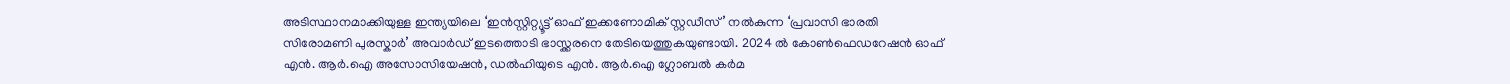അടിസ്ഥാനമാക്കിയുള്ള ഇന്ത്യയിലെ ‘ഇൻസ്റ്റിറ്റ്യൂട്ട് ഓഫ് ഇക്കണോമിക് സ്റ്റഡീസ്’ നൽകുന്ന ‘പ്രവാസി ഭാരതി സിരോമണി പുരസ്കാർ’ അവാർഡ് ഇടത്തൊടി ഭാസ്ക്കരനെ തേടിയെത്തുകയുണ്ടായി. 2024 ൽ കോൺഫെഡറേഷൻ ഓഫ് എൻ. ആർ.ഐ അസോസിയേഷൻ, ഡൽഹിയുടെ എൻ. ആർ.ഐ ഗ്ലോബൽ കർമ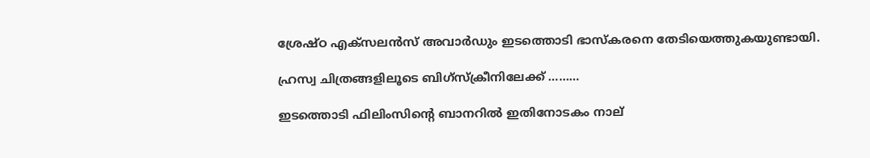ശ്രേഷ്ഠ എക്സലൻസ് അവാർഡും ഇടത്തൊടി ഭാസ്കരനെ തേടിയെത്തുകയുണ്ടായി.

ഹ്രസ്വ ചിത്രങ്ങളിലൂടെ ബിഗ്സ്ക്രീനിലേക്ക് ………

ഇടത്തൊടി ഫിലിംസിൻ്റെ ബാനറിൽ ഇതിനോടകം നാല്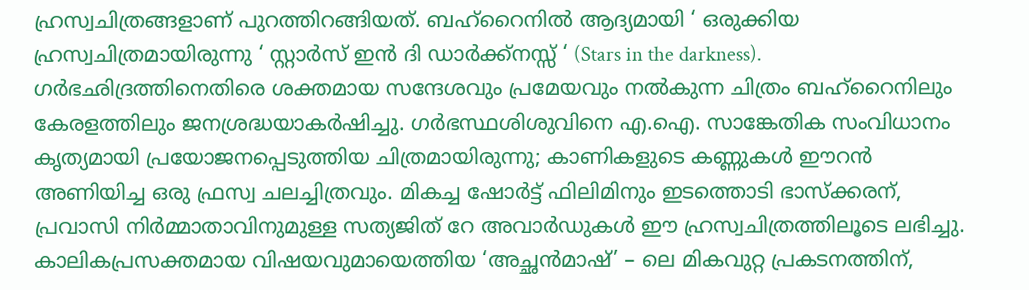ഹ്രസ്വചിത്രങ്ങളാണ് പുറത്തിറങ്ങിയത്. ബഹ്റൈനിൽ ആദ്യമായി ‘ ഒരുക്കിയ ഹ്രസ്വചിത്രമായിരുന്നു ‘ സ്റ്റാർസ് ഇൻ ദി ഡാർക്ക്നസ്സ് ‘ (Stars in the darkness). ഗർഭഛിദ്രത്തിനെതിരെ ശക്തമായ സന്ദേശവും പ്രമേയവും നൽകുന്ന ചിത്രം ബഹ്റൈനിലും കേരളത്തിലും ജനശ്രദ്ധയാകർഷിച്ചു. ഗർഭസ്ഥശിശുവിനെ എ.ഐ. സാങ്കേതിക സംവിധാനം കൃത്യമായി പ്രയോജനപ്പെടുത്തിയ ചിത്രമായിരുന്നു; കാണികളുടെ കണ്ണുകൾ ഈറൻ അണിയിച്ച ഒരു ഫ്രസ്വ ചലച്ചിത്രവും. മികച്ച ഷോർട്ട് ഫിലിമിനും ഇടത്തൊടി ഭാസ്ക്കരന്, പ്രവാസി നിർമ്മാതാവിനുമുള്ള സത്യജിത് റേ അവാർഡുകൾ ഈ ഹ്രസ്വചിത്രത്തിലൂടെ ലഭിച്ചു. കാലികപ്രസക്തമായ വിഷയവുമായെത്തിയ ‘അച്ഛൻമാഷ്’ – ലെ മികവുറ്റ പ്രകടനത്തിന്,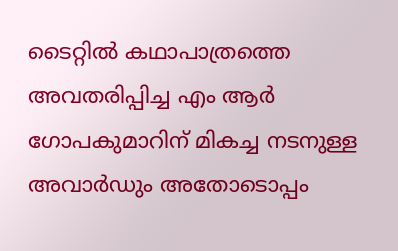ടൈറ്റിൽ കഥാപാത്രത്തെ അവതരിപ്പിച്ച എം ആർ ഗോപകുമാറിന് മികച്ച നടനുള്ള അവാർഡും അതോടൊപ്പം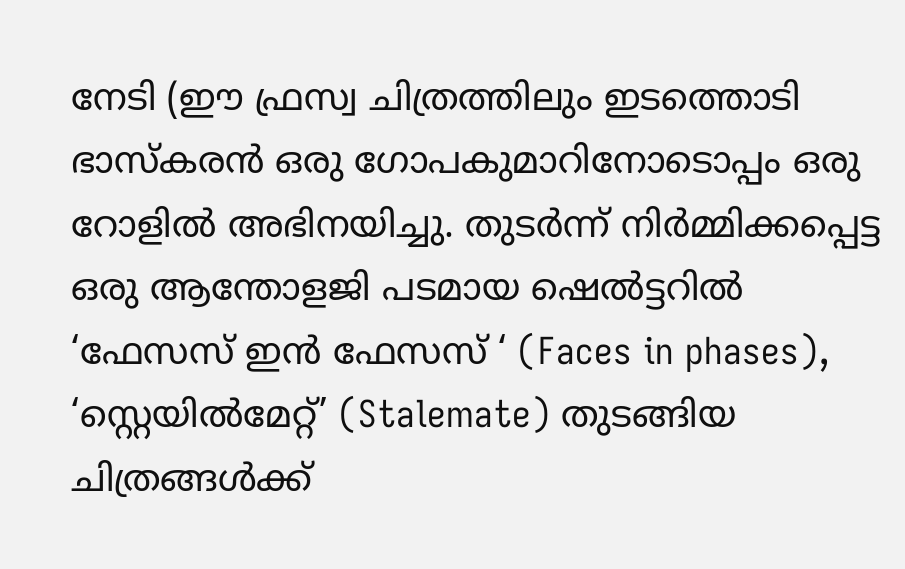നേടി (ഈ ഫ്രസ്വ ചിത്രത്തിലും ഇടത്തൊടി ഭാസ്കരൻ ഒരു ഗോപകുമാറിനോടൊപ്പം ഒരു റോളിൽ അഭിനയിച്ചു. തുടർന്ന് നിർമ്മിക്കപ്പെട്ട ഒരു ആന്തോളജി പടമായ ഷെൽട്ടറിൽ
‘ഫേസസ് ഇൻ ഫേസസ് ‘ (Faces in phases), ‘സ്റ്റെയിൽമേറ്റ്’ (Stalemate) തുടങ്ങിയ ചിത്രങ്ങൾക്ക്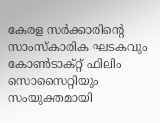കേരള സർക്കാരിൻ്റെ സാംസ്കാരിക ഘടകവും കോൺടാക്റ്റ് ഫിലിം സൊസൈറ്റിയും സംയുക്തമായി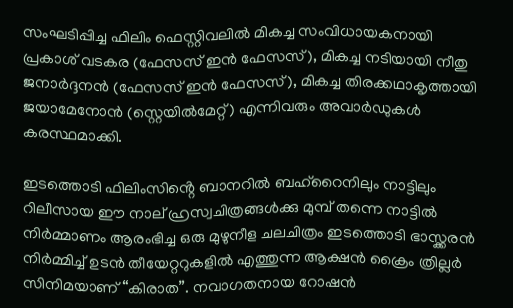സംഘടിപ്പിച്ച ഫിലിം ഫെസ്റ്റിവലിൽ മികച്ച സംവിധായകനായി പ്രകാശ് വടകര (ഫേസസ് ഇൻ ഫേസസ്), മികച്ച നടിയായി നീതു ജനാർദ്ദനൻ (ഫേസസ് ഇൻ ഫേസസ്), മികച്ച തിരക്കഥാകൃത്തായി ജയാമേനോൻ (സ്റ്റെയിൽമേറ്റ്) എന്നിവരും അവാർഡുകൾ കരസ്ഥമാക്കി.

ഇടത്തൊടി ഫിലിംസിൻ്റെ ബാനറിൽ ബഹ്‌റൈനിലും നാട്ടിലും റിലീസായ ഈ നാല് ഹ്രസ്വചിത്രങ്ങൾക്കു മുമ്പ് തന്നെ നാട്ടിൽ നിർമ്മാണം ആരംഭിച്ച ഒരു മുഴുനീള ചലചിത്രം ഇടത്തൊടി ഭാസ്ക്കരൻ നിർമ്മിച്ച് ഉടൻ തീയേറ്ററുകളിൽ എത്തുന്ന ആക്ഷൻ ക്രൈം ത്രില്ലർ സിനിമയാണ് “കിരാത”. നവാഗതനായ റോഷൻ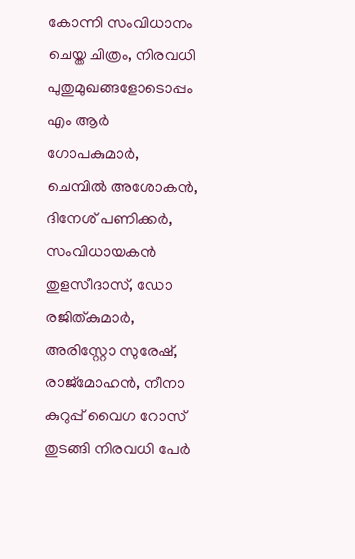കോന്നി സംവിധാനം ചെയ്ത ചിത്രം, നിരവധി പുതുമുഖങ്ങളോടൊപ്പം എം ആർ ഗോപകുമാർ, ചെമ്പിൽ അശോകൻ, ദിനേശ് പണിക്കർ, സംവിധായകൻ തുളസീദാസ്, ഡോ രജിത്കുമാർ, അരിസ്റ്റോ സുരേഷ്, രാജ്മോഹൻ, നീനാ കുറുപ്പ് വൈഗ റോസ് തുടങ്ങി നിരവധി പേർ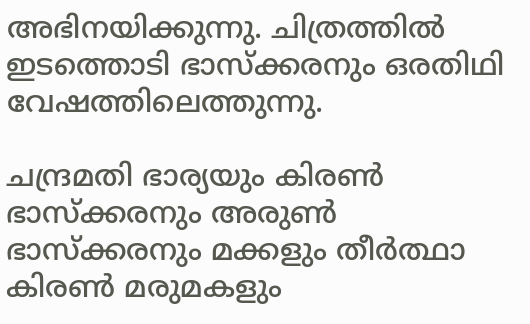അഭിനയിക്കുന്നു. ചിത്രത്തിൽ ഇടത്തൊടി ഭാസ്ക്കരനും ഒരതിഥി വേഷത്തിലെത്തുന്നു.

ചന്ദ്രമതി ഭാര്യയും കിരൺ ഭാസ്ക്കരനും അരുൺ ഭാസ്ക്കരനും മക്കളും തീർത്ഥാ കിരൺ മരുമകളും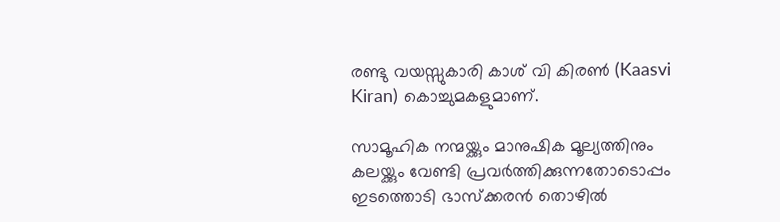രണ്ടു വയസ്സുകാരി കാശ് വി കിരൺ (Kaasvi Kiran) കൊച്ചുമകളുമാണ്.

സാമൂഹിക നന്മയ്ക്കും മാനുഷിക മൂല്യത്തിനും കലയ്ക്കും വേണ്ടി പ്രവർത്തിക്കുന്നതോടൊപ്പം ഇടത്തൊടി ഭാസ്ക്കരൻ തൊഴിൽ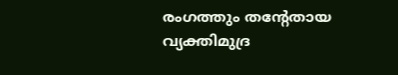രംഗത്തും തൻ്റേതായ വ്യക്തിമുദ്ര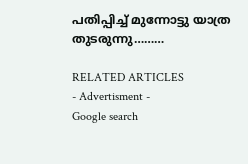പതിപ്പിച്ച് മുന്നോട്ടു യാത്ര തുടരുന്നു………

RELATED ARTICLES
- Advertisment -
Google search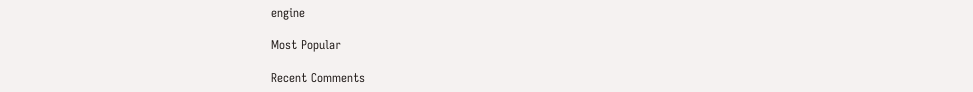engine

Most Popular

Recent Comments